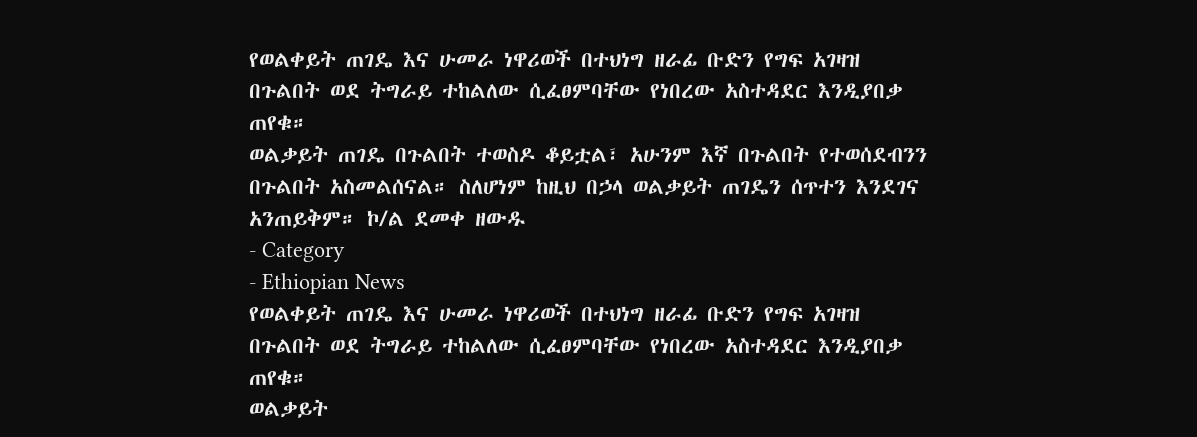የወልቀይት ጠገዴ እና ሁመራ ነዋሪወች በተህነግ ዘራፊ ቡድን የግፍ አገዛዝ በጉልበት ወደ ትግራይ ተከልለው ሲፈፀምባቸው የነበረው አስተዳደር እንዲያበቃ ጠየቁ።
ወልቃይት ጠገዴ በጉልበት ተወስዶ ቆይቷል፣ አሁንም እኛ በጉልበት የተወሰደብንን በጉልበት አስመልሰናል። ስለሆነም ከዚህ በኃላ ወልቃይት ጠገዴን ሰጥተን እንደገና አንጠይቅም። ኮ/ል ደመቀ ዘውዱ
- Category
- Ethiopian News
የወልቀይት ጠገዴ እና ሁመራ ነዋሪወች በተህነግ ዘራፊ ቡድን የግፍ አገዛዝ በጉልበት ወደ ትግራይ ተከልለው ሲፈፀምባቸው የነበረው አስተዳደር እንዲያበቃ ጠየቁ።
ወልቃይት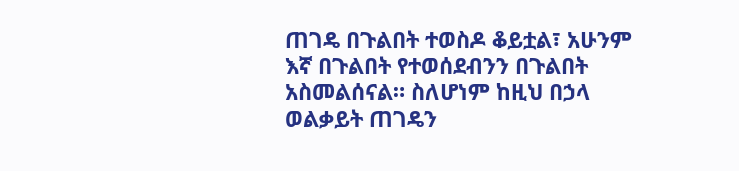ጠገዴ በጉልበት ተወስዶ ቆይቷል፣ አሁንም እኛ በጉልበት የተወሰደብንን በጉልበት አስመልሰናል። ስለሆነም ከዚህ በኃላ ወልቃይት ጠገዴን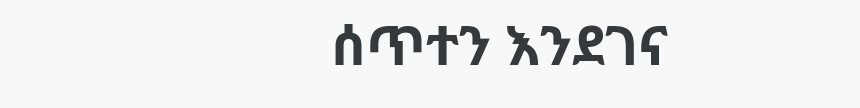ሰጥተን እንደገና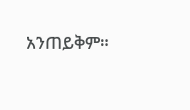አንጠይቅም።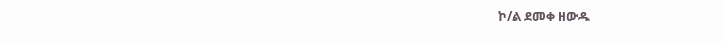ኮ/ል ደመቀ ዘውዱ